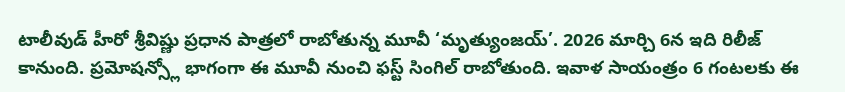టాలీవుడ్ హీరో శ్రీవిష్ణు ప్రధాన పాత్రలో రాబోతున్న మూవీ ‘మృత్యుంజయ్’. 2026 మార్చి 6న ఇది రిలీజ్ కానుంది. ప్రమోషన్స్లో భాగంగా ఈ మూవీ నుంచి ఫస్ట్ సింగిల్ రాబోతుంది. ఇవాళ సాయంత్రం 6 గంటలకు ఈ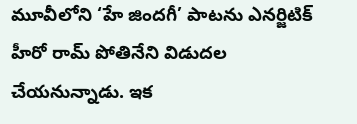మూవీలోని ‘హే జిందగీ’ పాటను ఎనర్జిటిక్ హీరో రామ్ పోతినేని విడుదల చేయనున్నాడు. ఇక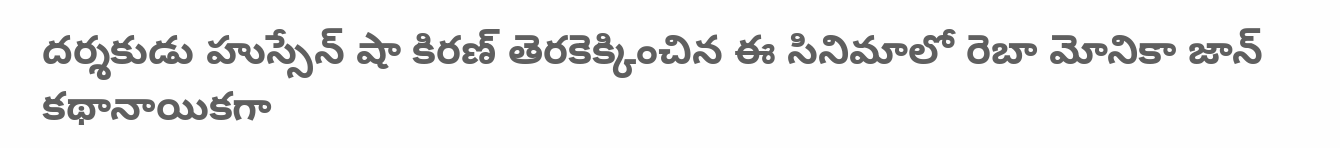దర్శకుడు హుస్సేన్ షా కిరణ్ తెరకెక్కించిన ఈ సినిమాలో రెబా మోనికా జాన్ కథానాయికగా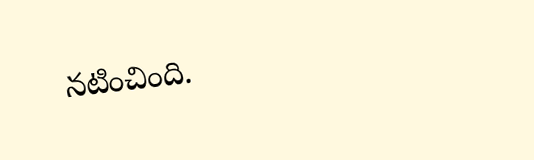నటించింది.